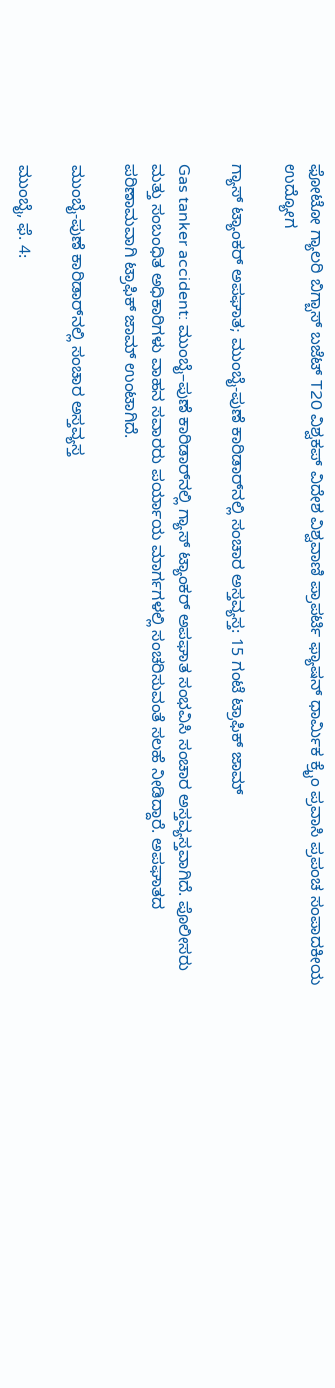ಫೋಟೋ ಗ್ಯಾಲರಿ ಬಿಗ್ಬಾಸ್ ಬಜೆಟ್ T20 ವಿಶ್ವಕಪ್ ವಿದೇಶ ವಿಶ್ವವಾಣಿ ಪ್ರಾಪರ್ಟಿ ಫ್ಯಾಷನ್ ಧಾರ್ಮಿಕ ಕ್ರೈಂ ಪ್ರವಾಸಿ ಪ್ರಪಂಚ ಸಂಪಾದಕೀಯ ಉದ್ಯೋಗ

ಗ್ಯಾಸ್ ಟ್ಯಾಂಕರ್ ಅಪಘಾತ; ಮುಂಬೈ-ಪುಣೆ ಕಾರಿಡಾರ್‌ನಲ್ಲಿ ಸಂಚಾರ ಅಸ್ತವ್ಯಸ್ತ: 15 ಗಂಟೆ ಟ್ರಾಫಿಕ್‌ ಜಾಮ್‌

Gas tanker accident: ಮುಂಬೈ–ಪುಣೆ ಕಾರಿಡಾರ್‌ನಲ್ಲಿ ಗ್ಯಾಸ್ ಟ್ಯಾಂಕರ್ ಅಪಘಾತ ಸಂಭವಿಸಿ ಸಂಚಾರ ಅಸ್ತವ್ಯಸ್ತವಾಗಿದೆ. ಪೊಲೀಸರು ಮತ್ತು ಸಂಬಂಧಿತ ಅಧಿಕಾರಿಗಳು ವಾಹನ ಸವಾರರು ಪರ್ಯಾಯ ಮಾರ್ಗಗಳಲ್ಲಿ ಸಂಚರಿಸುವಂತೆ ಸಲಹೆ ನೀಡಿದ್ದಾರೆ. ಅಪಘಾತದ ಪರಿಣಾಮವಾಗಿ ಟ್ರಾಫಿಕ್‌ ಜಾಮ್‌ ಉಂಟಾಗಿದೆ.

ಮುಂಬೈ-ಪುಣೆ ಕಾರಿಡಾರ್‌ನಲ್ಲಿ ಸಂಚಾರ ಅಸ್ತವ್ಯಸ್ತ

ಮುಂಬೈ, ಫೆ. 4: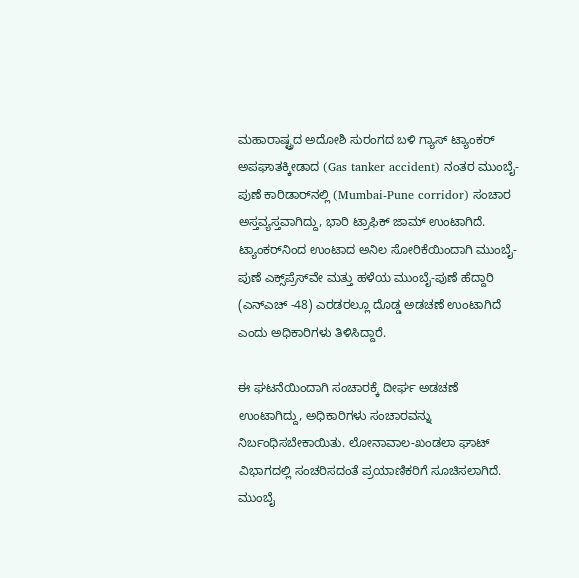ಮಹಾರಾಷ್ಟ್ರದ ಅದೋಶಿ ಸುರಂಗದ ಬಳಿ ಗ್ಯಾಸ್ ಟ್ಯಾಂಕರ್ ಅಪಘಾತಕ್ಕೀಡಾದ (Gas tanker accident) ನಂತರ ಮುಂಬೈ-ಪುಣೆ ಕಾರಿಡಾರ್‌ನಲ್ಲಿ (Mumbai-Pune corridor) ಸಂಚಾರ ಅಸ್ತವ್ಯಸ್ತವಾಗಿದ್ದು, ಭಾರಿ ಟ್ರಾಫಿಕ್‌ ಜಾಮ್‌ ಉಂಟಾಗಿದೆ. ಟ್ಯಾಂಕರ್‌ನಿಂದ ಉಂಟಾದ ಅನಿಲ ಸೋರಿಕೆಯಿಂದಾಗಿ ಮುಂಬೈ-ಪುಣೆ ಎಕ್ಸ್‌ಪ್ರೆಸ್‌ವೇ ಮತ್ತು ಹಳೆಯ ಮುಂಬೈ-ಪುಣೆ ಹೆದ್ದಾರಿ (ಎನ್‌ಎಚ್ -48) ಎರಡರಲ್ಲೂ ದೊಡ್ಡ ಅಡಚಣೆ ಉಂಟಾಗಿದೆ ಎಂದು ಅಧಿಕಾರಿಗಳು ತಿಳಿಸಿದ್ದಾರೆ.

ಈ ಘಟನೆಯಿಂದಾಗಿ ಸಂಚಾರಕ್ಕೆ ದೀರ್ಘ ಅಡಚಣೆ ಉಂಟಾಗಿದ್ದು, ಅಧಿಕಾರಿಗಳು ಸಂಚಾರವನ್ನು ನಿರ್ಬಂಧಿಸಬೇಕಾಯಿತು. ಲೋನಾವಾಲ-ಖಂಡಲಾ ಘಾಟ್ ವಿಭಾಗದಲ್ಲಿ ಸಂಚರಿಸದಂತೆ ಪ್ರಯಾಣಿಕರಿಗೆ ಸೂಚಿಸಲಾಗಿದೆ. ಮುಂಬೈ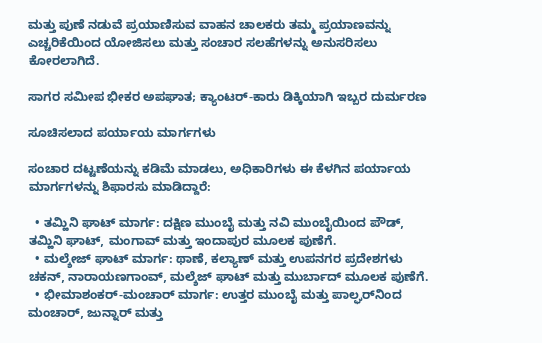ಮತ್ತು ಪುಣೆ ನಡುವೆ ಪ್ರಯಾಣಿಸುವ ವಾಹನ ಚಾಲಕರು ತಮ್ಮ ಪ್ರಯಾಣವನ್ನು ಎಚ್ಚರಿಕೆಯಿಂದ ಯೋಜಿಸಲು ಮತ್ತು ಸಂಚಾರ ಸಲಹೆಗಳನ್ನು ಅನುಸರಿಸಲು ಕೋರಲಾಗಿದೆ.

ಸಾಗರ ಸಮೀಪ ಭೀಕರ ಅಪಘಾತ; ಕ್ಯಾಂಟರ್-ಕಾರು ಡಿಕ್ಕಿಯಾಗಿ ಇಬ್ಬರ ದುರ್ಮರಣ

ಸೂಚಿಸಲಾದ ಪರ್ಯಾಯ ಮಾರ್ಗಗಳು

ಸಂಚಾರ ದಟ್ಟಣೆಯನ್ನು ಕಡಿಮೆ ಮಾಡಲು, ಅಧಿಕಾರಿಗಳು ಈ ಕೆಳಗಿನ ಪರ್ಯಾಯ ಮಾರ್ಗಗಳನ್ನು ಶಿಫಾರಸು ಮಾಡಿದ್ದಾರೆ:

  • ತಮ್ಹಿನಿ ಘಾಟ್ ಮಾರ್ಗ: ದಕ್ಷಿಣ ಮುಂಬೈ ಮತ್ತು ನವಿ ಮುಂಬೈಯಿಂದ ಪೌಡ್, ತಮ್ಹಿನಿ ಘಾಟ್, ಮಂಗಾವ್ ಮತ್ತು ಇಂದಾಪುರ ಮೂಲಕ ಪುಣೆಗೆ.
  • ಮಲ್ಶೇಜ್ ಘಾಟ್ ಮಾರ್ಗ: ಥಾಣೆ, ಕಲ್ಯಾಣ್ ಮತ್ತು ಉಪನಗರ ಪ್ರದೇಶಗಳು ಚಕನ್, ನಾರಾಯಣಗಾಂವ್, ಮಲ್ಶೆಜ್ ಘಾಟ್ ಮತ್ತು ಮುರ್ಬಾದ್ ಮೂಲಕ ಪುಣೆಗೆ.
  • ಭೀಮಾಶಂಕರ್-ಮಂಚಾರ್ ಮಾರ್ಗ: ಉತ್ತರ ಮುಂಬೈ ಮತ್ತು ಪಾಲ್ಘರ್‌ನಿಂದ ಮಂಚಾರ್, ಜುನ್ನಾರ್ ಮತ್ತು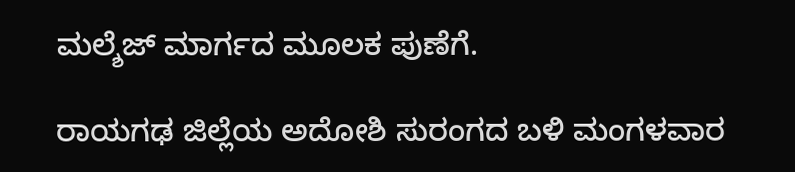ಮಲ್ಶೆಜ್ ಮಾರ್ಗದ ಮೂಲಕ ಪುಣೆಗೆ.

ರಾಯಗಢ ಜಿಲ್ಲೆಯ ಅದೋಶಿ ಸುರಂಗದ ಬಳಿ ಮಂಗಳವಾರ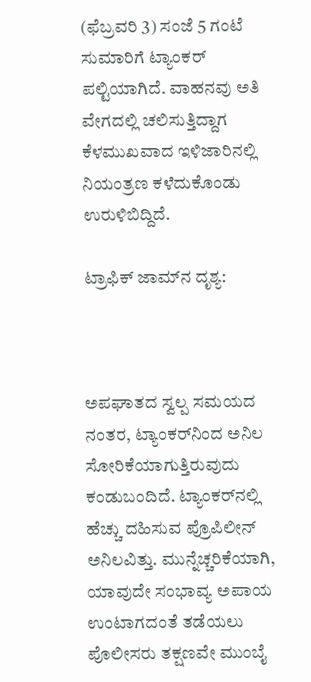(ಫೆಬ್ರವರಿ 3) ಸಂಜೆ 5 ಗಂಟೆ ಸುಮಾರಿಗೆ ಟ್ಯಾಂಕರ್ ಪಲ್ಟಿಯಾಗಿದೆ. ವಾಹನವು ಅತಿ ವೇಗದಲ್ಲಿ ಚಲಿಸುತ್ತಿದ್ದಾಗ ಕೆಳಮುಖವಾದ ಇಳಿಜಾರಿನಲ್ಲಿ ನಿಯಂತ್ರಣ ಕಳೆದುಕೊಂಡು ಉರುಳಿಬಿದ್ದಿದೆ.

ಟ್ರಾಫಿಕ್‌ ಜಾಮ್‌ನ ದೃಶ್ಯ:



ಅಪಘಾತದ ಸ್ವಲ್ಪ ಸಮಯದ ನಂತರ, ಟ್ಯಾಂಕರ್‌ನಿಂದ ಅನಿಲ ಸೋರಿಕೆಯಾಗುತ್ತಿರುವುದು ಕಂಡುಬಂದಿದೆ. ಟ್ಯಾಂಕರ್‌ನಲ್ಲಿ ಹೆಚ್ಚು ದಹಿಸುವ ಪ್ರೊಪಿಲೀನ್ ಅನಿಲವಿತ್ತು. ಮುನ್ನೆಚ್ಚರಿಕೆಯಾಗಿ, ಯಾವುದೇ ಸಂಭಾವ್ಯ ಅಪಾಯ ಉಂಟಾಗದಂತೆ ತಡೆಯಲು ಪೊಲೀಸರು ತಕ್ಷಣವೇ ಮುಂಬೈ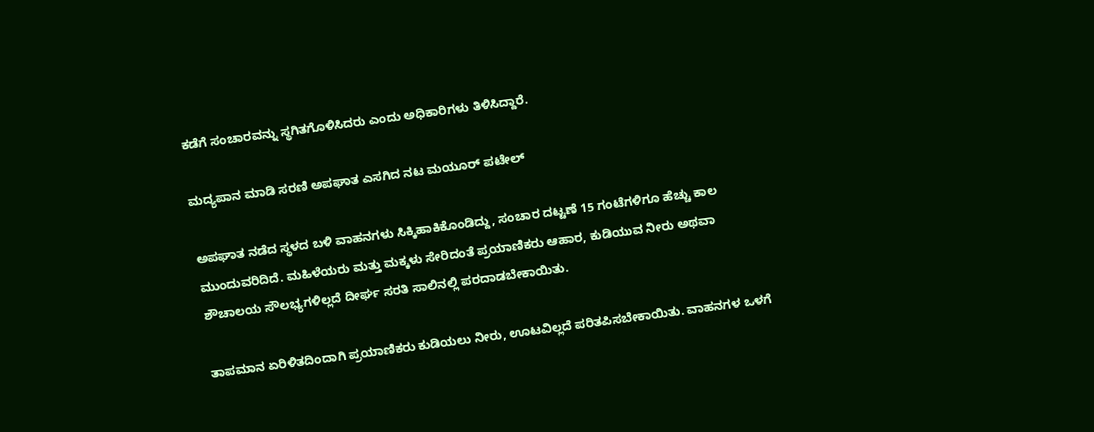ಕಡೆಗೆ ಸಂಚಾರವನ್ನು ಸ್ಥಗಿತಗೊಳಿಸಿದರು ಎಂದು ಅಧಿಕಾರಿಗಳು ತಿಳಿಸಿದ್ದಾರೆ.

ಮದ್ಯಪಾನ ಮಾಡಿ ಸರಣಿ ಅಪಘಾತ ಎಸಗಿದ ನಟ ಮಯೂರ್ ಪಟೇಲ್

ಅಪಘಾತ ನಡೆದ ಸ್ಥಳದ ಬಳಿ ವಾಹನಗಳು ಸಿಕ್ಕಿಹಾಕಿಕೊಂಡಿದ್ದು, ಸಂಚಾರ ದಟ್ಟಣೆ 15 ಗಂಟೆಗಳಿಗೂ ಹೆಚ್ಚು ಕಾಲ ಮುಂದುವರಿದಿದೆ. ಮಹಿಳೆಯರು ಮತ್ತು ಮಕ್ಕಳು ಸೇರಿದಂತೆ ಪ್ರಯಾಣಿಕರು ಆಹಾರ, ಕುಡಿಯುವ ನೀರು ಅಥವಾ ಶೌಚಾಲಯ ಸೌಲಭ್ಯಗಳಿಲ್ಲದೆ ದೀರ್ಘ ಸರತಿ ಸಾಲಿನಲ್ಲಿ ಪರದಾಡಬೇಕಾಯಿತು.

ತಾಪಮಾನ ಏರಿಳಿತದಿಂದಾಗಿ ಪ್ರಯಾಣಿಕರು ಕುಡಿಯಲು ನೀರು, ಊಟವಿಲ್ಲದೆ ಪರಿತಪಿಸಬೇಕಾಯಿತು. ವಾಹನಗಳ ಒಳಗೆ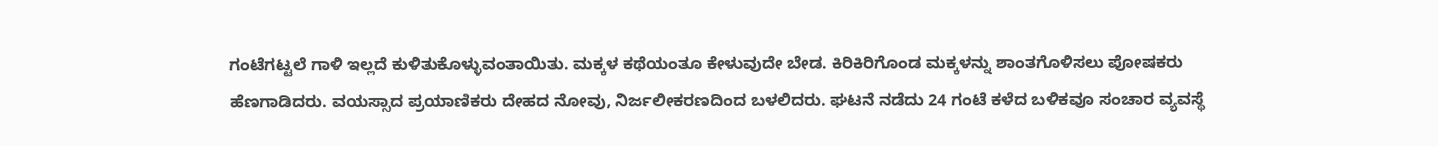ಗಂಟೆಗಟ್ಟಲೆ ಗಾಳಿ ಇಲ್ಲದೆ ಕುಳಿತುಕೊಳ್ಳುವಂತಾಯಿತು. ಮಕ್ಕಳ ಕಥೆಯಂತೂ ಕೇಳುವುದೇ ಬೇಡ. ಕಿರಿಕಿರಿಗೊಂಡ ಮಕ್ಕಳನ್ನು ಶಾಂತಗೊಳಿಸಲು ಪೋಷಕರು ಹೆಣಗಾಡಿದರು. ವಯಸ್ಸಾದ ಪ್ರಯಾಣಿಕರು ದೇಹದ ನೋವು, ನಿರ್ಜಲೀಕರಣದಿಂದ ಬಳಲಿದರು. ಘಟನೆ ನಡೆದು 24 ಗಂಟೆ ಕಳೆದ ಬಳಿಕವೂ ಸಂಚಾರ ವ್ಯವಸ್ಥೆ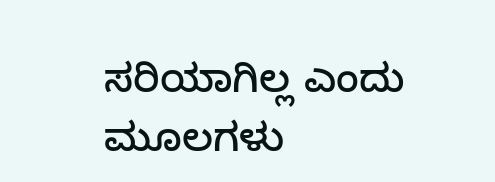ಸರಿಯಾಗಿಲ್ಲ ಎಂದು ಮೂಲಗಳು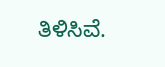ತಿಳಿಸಿವೆ.